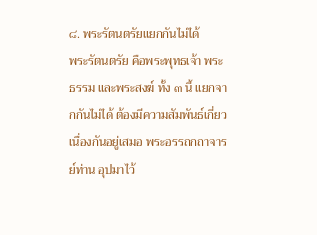๘. พระรัตนตรัยแยกกันไม่ได้
พระรัตนตรัย คือพระพุทธเจ้า พระธรรม และพระสงฆ์ ทั้ง ๓ นี้ แยกจากกันไม่ได้ ต้องมีความสัมพันธ์เกี่ยวเนื่องกันอยู่เสมอ พระอรรถกถาจารย์ท่าน อุปมาไว้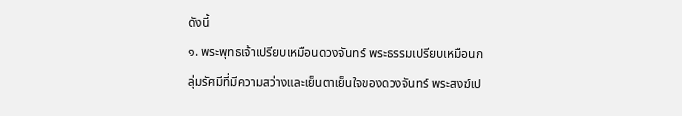ดังนี้
๑. พระพุทธเจ้าเปรียบเหมือนดวงจันทร์ พระธรรมเปรียบเหมือนกลุ่มรัศมีที่มีความสว่างและเย็นตาเย็นใจของดวงจันทร์ พระสงฆ์เป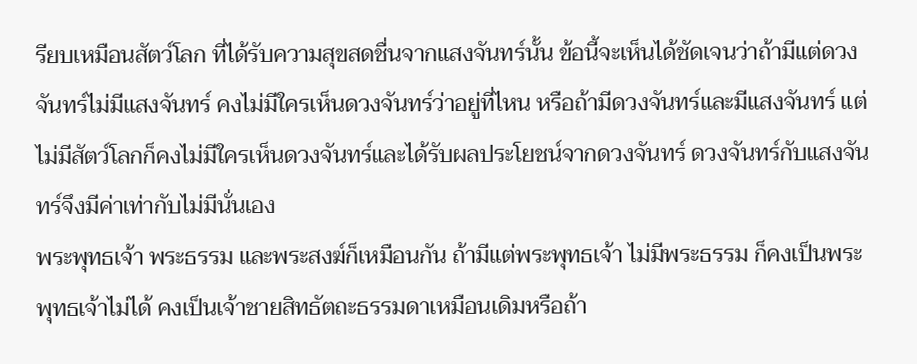รียบเหมือนสัตว์โลก ที่ได้รับความสุขสดชื่นจากแสงจันทร์นั้น ข้อนี้จะเห็นได้ชัดเจนว่าถ้ามีแต่ดวงจันทร์ไม่มีแสงจันทร์ คงไม่มีใครเห็นดวงจันทร์ว่าอยู่ที่ไหน หรือถ้ามีดวงจันทร์และมีแสงจันทร์ แต่ไม่มีสัตว์โลกก็คงไม่มีใครเห็นดวงจันทร์และได้รับผลประโยชน์จากดวงจันทร์ ดวงจันทร์กับแสงจันทร์จึงมีค่าเท่ากับไม่มีนั่นเอง
พระพุทธเจ้า พระธรรม และพระสงฆ์ก็เหมือนกัน ถ้ามีแต่พระพุทธเจ้า ไม่มีพระธรรม ก็คงเป็นพระพุทธเจ้าไม่ได้ คงเป็นเจ้าชายสิทธัตถะธรรมดาเหมือนเดิมหรือถ้า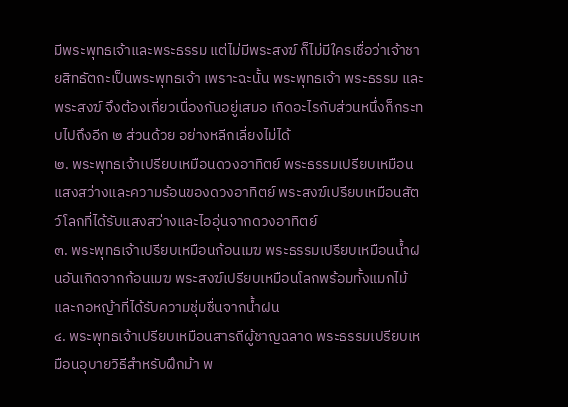มีพระพุทธเจ้าและพระธรรม แต่ไม่มีพระสงฆ์ ก็ไม่มีใครเชื่อว่าเจ้าชายสิทธัตถะเป็นพระพุทธเจ้า เพราะฉะนั้น พระพุทธเจ้า พระธรรม และพระสงฆ์ จึงต้องเกี่ยวเนื่องกันอยู่เสมอ เกิดอะไรกับส่วนหนึ่งก็กระทบไปถึงอีก ๒ ส่วนด้วย อย่างหลีกเลี่ยงไม่ได้
๒. พระพุทธเจ้าเปรียบเหมือนดวงอาทิตย์ พระธรรมเปรียบเหมือนแสงสว่างและความร้อนของดวงอาทิตย์ พระสงฆ์เปรียบเหมือนสัตว์โลกที่ได้รับแสงสว่างและไออุ่นจากดวงอาทิตย์
๓. พระพุทธเจ้าเปรียบเหมือนก้อนเมฆ พระธรรมเปรียบเหมือนน้ำฝนอันเกิดจากก้อนเมฆ พระสงฆ์เปรียบเหมือนโลกพร้อมทั้งแมกไม้และกอหญ้าที่ได้รับความชุ่มชื่นจากน้ำฝน
๔. พระพุทธเจ้าเปรียบเหมือนสารถีผู้ชาญฉลาด พระธรรมเปรียบเหมือนอุบายวิธีสำหรับฝึกม้า พ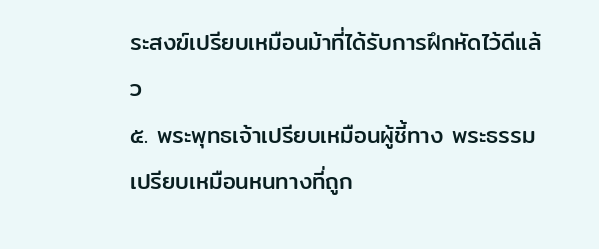ระสงฆ์เปรียบเหมือนม้าที่ได้รับการฝึกหัดไว้ดีแล้ว
๕. พระพุทธเจ้าเปรียบเหมือนผู้ชี้ทาง พระธรรมเปรียบเหมือนหนทางที่ถูก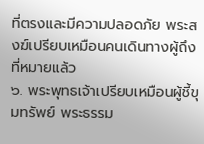ที่ตรงและมีความปลอดภัย พระสงฆ์เปรียบเหมือนคนเดินทางผู้ถึงที่หมายแล้ว
๖. พระพุทธเจ้าเปรียบเหมือนผู้ชี้ขุมทรัพย์ พระธรรม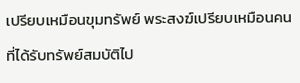เปรียบเหมือนขุมทรัพย์ พระสงฆ์เปรียบเหมือนคนที่ได้รับทรัพย์สมบัติไป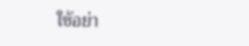ใช้อย่า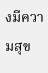งมีความสุข